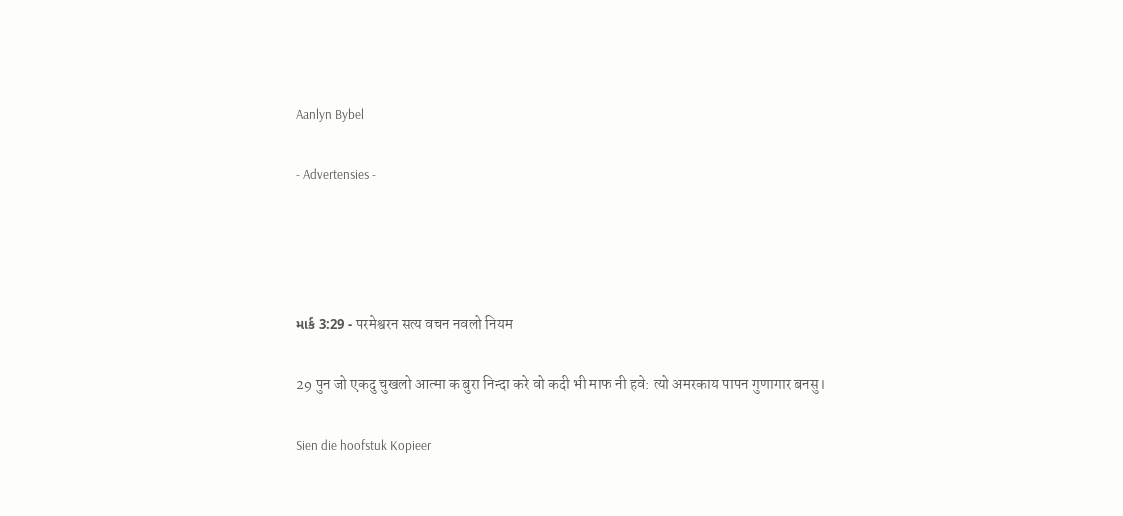Aanlyn Bybel

- Advertensies -




માર્ક 3:29 - परमेश्वरन सत्य वचन नवलो नियम

29 पुन जो एकदु चुखलो आत्मा क बुरा निन्दा करे वो कदी भी माफ नी हवे: त्यो अमरकाय पापन गुणागार बनसु।

Sien die hoofstuk Kopieer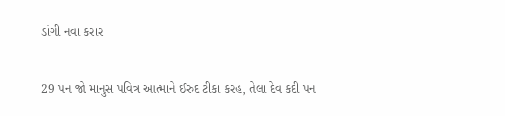ડાંગી નવા કરાર

29 પન જો માનુસ પવિત્ર આત્માને ઈરુદ ટીકા કરહ, તેલા દેવ કદી પન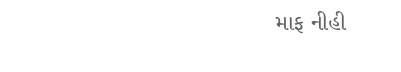માફ નીહી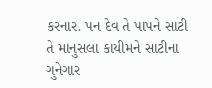કરનાર. પન દેવ તે પાપને સાટી તે માનુસલા કાયીમને સાટીના ગુનેગાર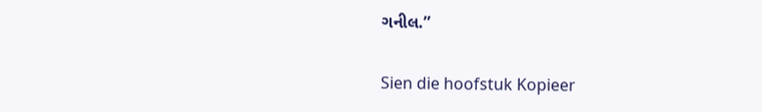ગનીલ.”

Sien die hoofstuk Kopieer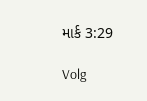માર્ક 3:29

Volg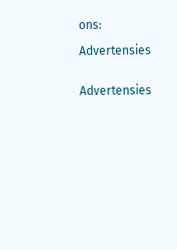ons:

Advertensies


Advertensies